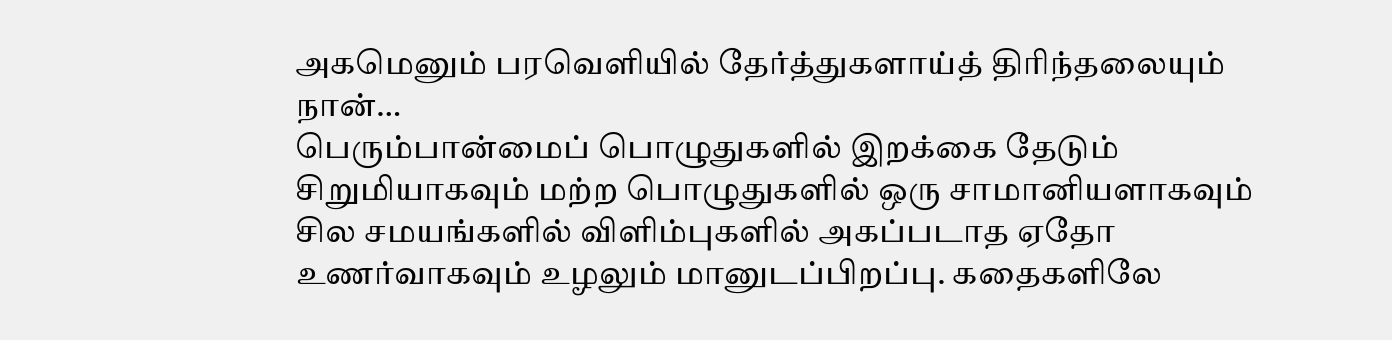அகமெனும் பரவெளியில் தேர்த்துகளாய்த் திரிந்தலையும் நான்…
பெரும்பான்மைப் பொழுதுகளில் இறக்கை தேடும் சிறுமியாகவும் மற்ற பொழுதுகளில் ஒரு சாமானியளாகவும் சில சமயங்களில் விளிம்புகளில் அகப்படாத ஏதோ உணர்வாகவும் உழலும் மானுடப்பிறப்பு. கதைகளிலே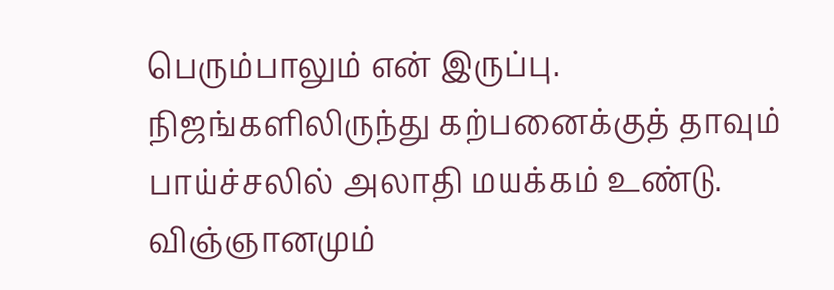பெரும்பாலும் என் இருப்பு. நிஜங்களிலிருந்து கற்பனைக்குத் தாவும் பாய்ச்சலில் அலாதி மயக்கம் உண்டு. விஞ்ஞானமும்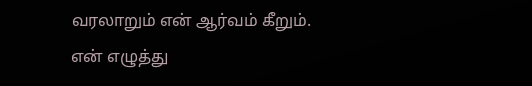வரலாறும் என் ஆர்வம் கீறும்.
என் எழுத்து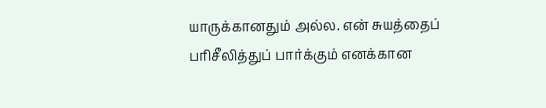யாருக்கானதும் அல்ல. என் சுயத்தைப் பரிசீலித்துப் பார்க்கும் எனக்கான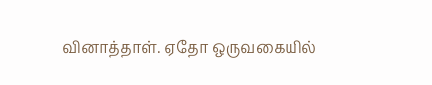வினாத்தாள். ஏதோ ஒருவகையில்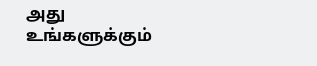அது உங்களுக்கும்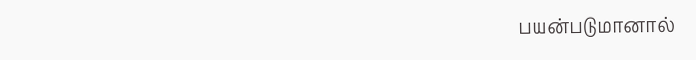பயன்படுமானால்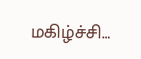மகிழ்ச்சி…